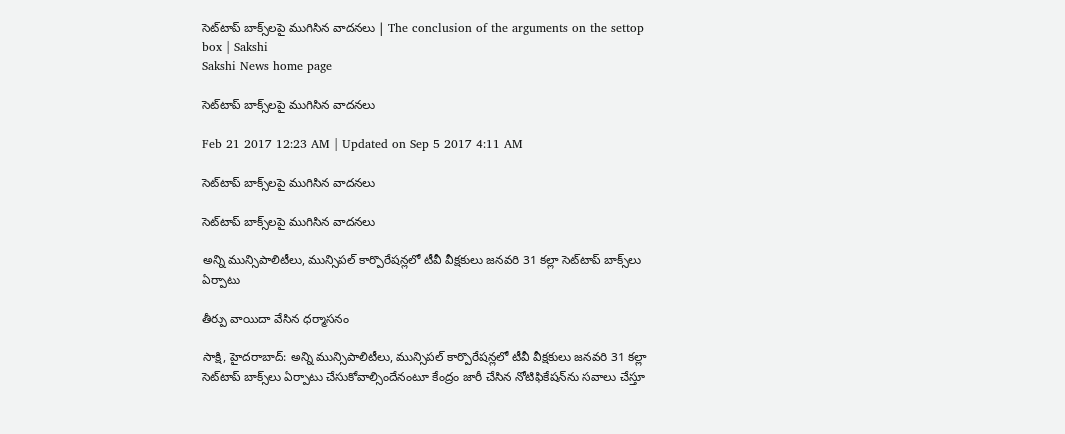సెట్‌టాప్‌ బాక్స్‌లపై ముగిసిన వాదనలు | The conclusion of the arguments on the settop box | Sakshi
Sakshi News home page

సెట్‌టాప్‌ బాక్స్‌లపై ముగిసిన వాదనలు

Feb 21 2017 12:23 AM | Updated on Sep 5 2017 4:11 AM

సెట్‌టాప్‌ బాక్స్‌లపై ముగిసిన వాదనలు

సెట్‌టాప్‌ బాక్స్‌లపై ముగిసిన వాదనలు

అన్ని మున్సిపాలిటీలు, మున్సిపల్‌ కార్పొరేషన్లలో టీవీ వీక్షకులు జనవరి 31 కల్లా సెట్‌టాప్‌ బాక్స్‌లు ఏర్పాటు

తీర్పు వాయిదా వేసిన ధర్మాసనం

సాక్షి, హైదరాబాద్‌: అన్ని మున్సిపాలిటీలు, మున్సిపల్‌ కార్పొరేషన్లలో టీవీ వీక్షకులు జనవరి 31 కల్లా సెట్‌టాప్‌ బాక్స్‌లు ఏర్పాటు చేసుకోవాల్సిందేనంటూ కేంద్రం జారీ చేసిన నోటిఫికేషన్‌ను సవాలు చేస్తూ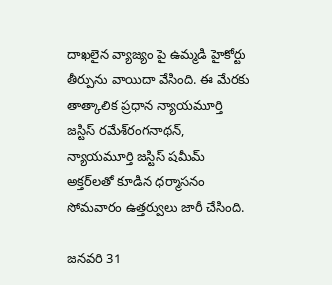దాఖలైన వ్యాజ్యం పై ఉమ్మడి హైకోర్టు తీర్పును వాయిదా వేసింది. ఈ మేరకు తాత్కాలిక ప్రధాన న్యాయమూర్తి జస్టిస్‌ రమేశ్‌రంగనాథన్, న్యాయమూర్తి జస్టిస్‌ షమీమ్‌ అక్తర్‌లతో కూడిన ధర్మాసనం సోమవారం ఉత్తర్వులు జారీ చేసింది.

జనవరి 31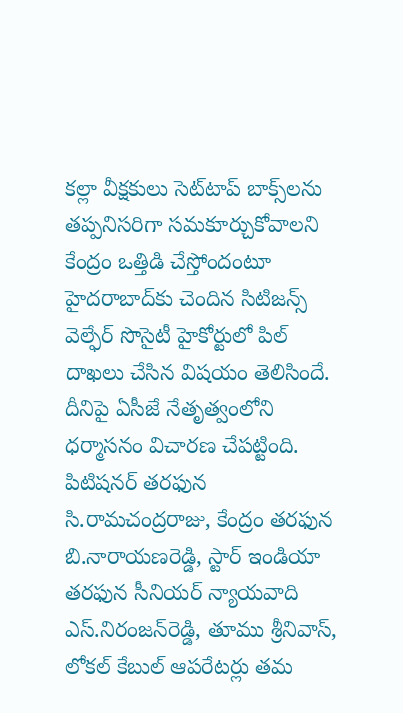కల్లా వీక్షకులు సెట్‌టాప్‌ బాక్స్‌లను తప్పనిసరిగా సమకూర్చుకోవాలని కేంద్రం ఒత్తిడి చేస్తోందంటూ హైదరాబాద్‌కు చెందిన సిటిజన్స్‌ వెల్ఫేర్‌ సొసైటీ హైకోర్టులో పిల్‌ దాఖలు చేసిన విషయం తెలిసిందే. దీనిపై ఏసీజే నేతృత్వంలోని ధర్మాసనం విచారణ చేపట్టింది. పిటిషనర్‌ తరఫున సి.రామచంద్రరాజు, కేంద్రం తరఫున బి.నారాయణరెడ్డి, స్టార్‌ ఇండియా తరఫున సీనియర్‌ న్యాయవాది ఎస్‌.నిరంజన్‌రెడ్డి, తూము శ్రీనివాస్, లోకల్‌ కేబుల్‌ ఆపరేటర్లు తమ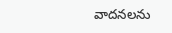వాదనలను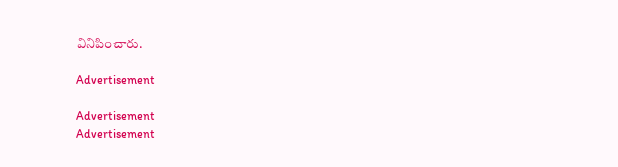వినిపించారు.

Advertisement

Advertisement
Advertisement